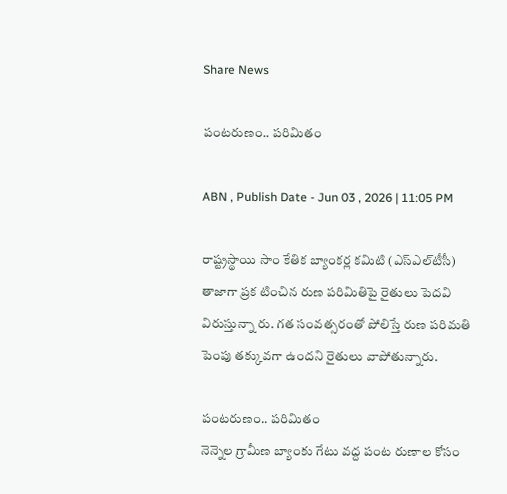Share News

పంటరుణం.. పరిమితం

ABN , Publish Date - Jun 03 , 2026 | 11:05 PM

రాష్ట్రస్థాయి సాం కేతిక బ్యాంకర్ల కమిటి (ఎస్‌ఎల్‌టీసీ) తాజాగా ప్రక టించిన రుణ పరిమితిపై రైతులు పెదవి విరుస్తున్నా రు. గత సంవత్సరంతో పోలిస్తే రుణ పరిమతి పెంపు తక్కువగా ఉందని రైతులు వాపోతున్నారు.

పంటరుణం.. పరిమితం
నెన్నెల గ్రామీణ బ్యాంకు గేటు వద్ద పంట రుణాల కోసం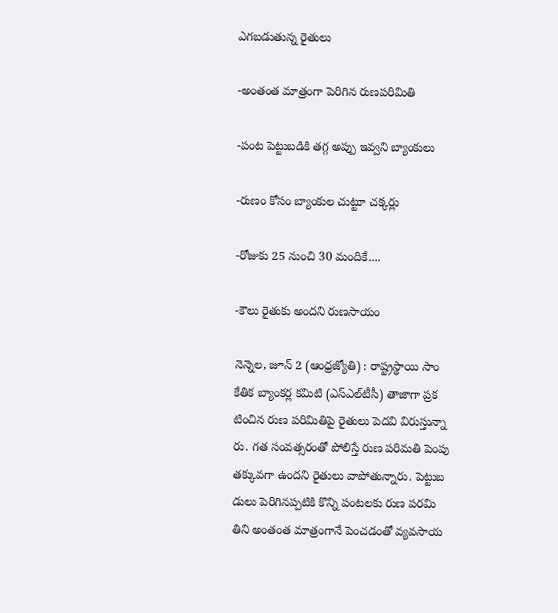ఎగబడుతున్న రైతులు

-అంతంత మాత్రంగా పెరిగిన రుణపరిమితి

-పంట పెట్టుబడికి తగ్గ అప్పు ఇవ్వని బ్యాంకులు

-రుణం కోసం బ్యాంకుల చుట్టూ చక్కర్లు

-రోజుకు 25 నుంచి 30 మందికే....

-కౌలు రైతుకు అందని రుణసాయం

నెన్నెల, జూన్‌ 2 (ఆంధ్రజ్యోతి) : రాష్ట్రస్థాయి సాం కేతిక బ్యాంకర్ల కమిటి (ఎస్‌ఎల్‌టీసీ) తాజాగా ప్రక టించిన రుణ పరిమితిపై రైతులు పెదవి విరుస్తున్నా రు. గత సంవత్సరంతో పోలిస్తే రుణ పరిమతి పెంపు తక్కువగా ఉందని రైతులు వాపోతున్నారు. పెట్టుబ డులు పెరిగినప్పటికి కొన్ని పంటలకు రుణ పరమి తిని అంతంత మాత్రంగానే పెంచడంతో వ్యవసాయ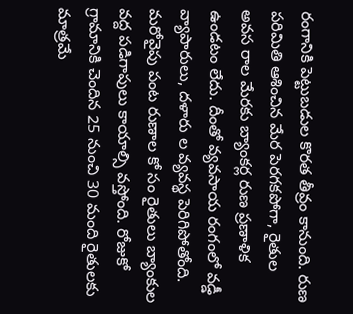రంగానికి పెట్టుబడుల కొరత తీవ్రం కానుంది. రుణ పరిమితి ఆశించిన మేర పెరగకపోగా, రైతుల అవస రాల మేరకు బ్యాంకర్ల రుణ ప్రణాళిక ఉండటం లేదు. దీంతో వ్యవసాయ రంగంలో వడ్డీ వ్యాపారులు, దళారు ల వ్యవస్థ పెరిగిపోతోంది. మరోవైపు పంట రుణాల కో సం రైతులు బ్యాంకుల వద్ద పడిగాపులు కాయాల్సి వస్తోంది. రోజుకో గ్రామానికి చెందిన 25 నుంచి 30 మంది రైతులకు మాత్రమే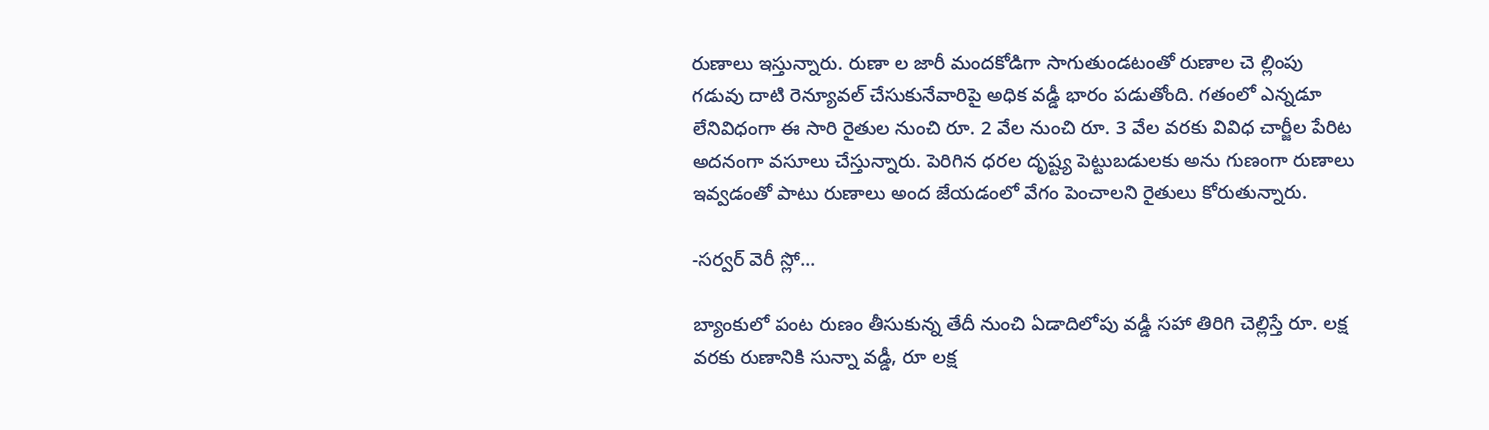రుణాలు ఇస్తున్నారు. రుణా ల జారీ మందకోడిగా సాగుతుండటంతో రుణాల చె ల్లింపు గడువు దాటి రెన్యూవల్‌ చేసుకునేవారిపై అధిక వడ్డీ భారం పడుతోంది. గతంలో ఎన్నడూ లేనివిధంగా ఈ సారి రైతుల నుంచి రూ. 2 వేల నుంచి రూ. 3 వేల వరకు వివిధ చార్జీల పేరిట అదనంగా వసూలు చేస్తున్నారు. పెరిగిన ధరల దృష్ట్య పెట్టుబడులకు అను గుణంగా రుణాలు ఇవ్వడంతో పాటు రుణాలు అంద జేయడంలో వేగం పెంచాలని రైతులు కోరుతున్నారు.

-సర్వర్‌ వెరీ స్లో...

బ్యాంకులో పంట రుణం తీసుకున్న తేదీ నుంచి ఏడాదిలోపు వడ్డీ సహా తిరిగి చెల్లిస్తే రూ. లక్ష వరకు రుణానికి సున్నా వడ్డీ, రూ లక్ష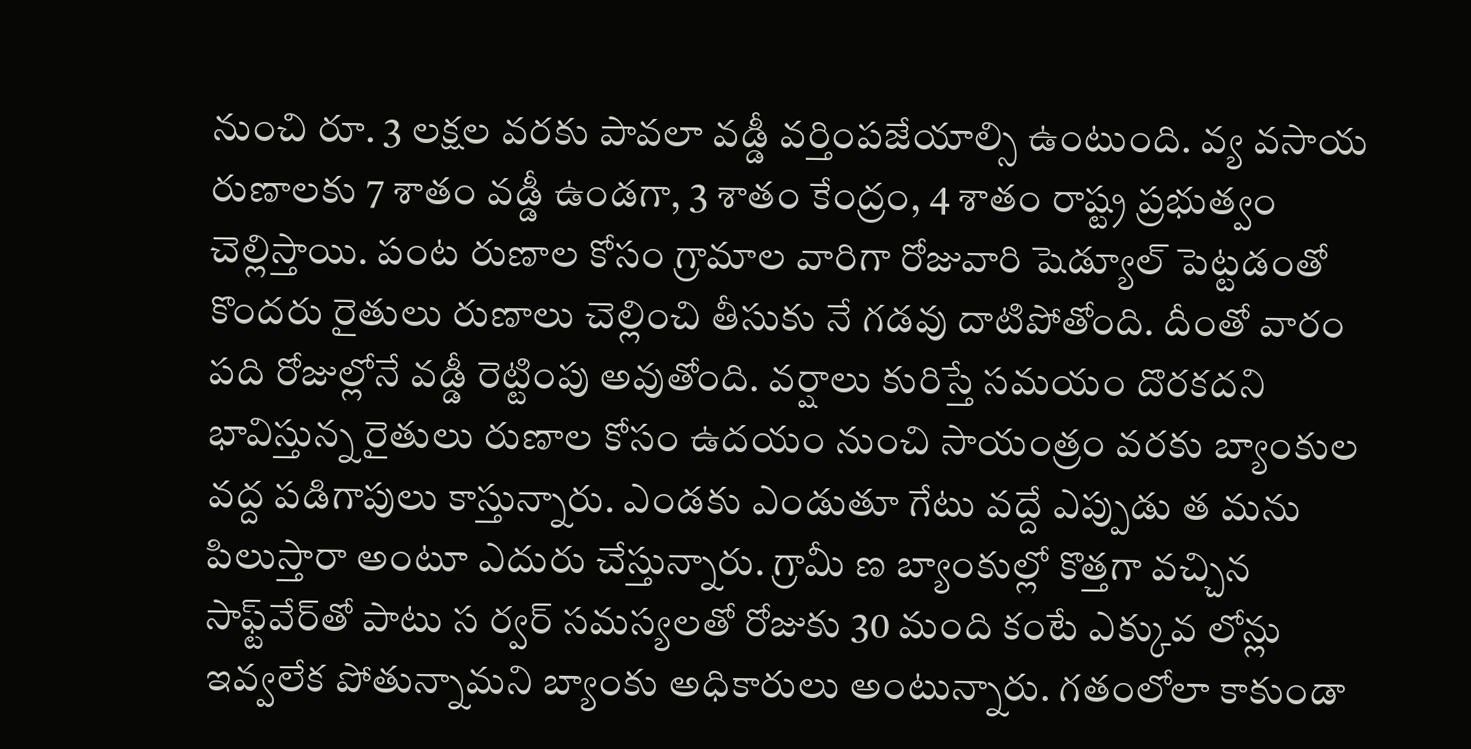నుంచి రూ. 3 లక్షల వరకు పావలా వడ్డీ వర్తింపజేయాల్సి ఉంటుంది. వ్య వసాయ రుణాలకు 7 శాతం వడ్డీ ఉండగా, 3 శాతం కేంద్రం, 4 శాతం రాష్ట్ర ప్రభుత్వం చెల్లిస్తాయి. పంట రుణాల కోసం గ్రామాల వారిగా రోజువారి షెడ్యూల్‌ పెట్టడంతో కొందరు రైతులు రుణాలు చెల్లించి తీసుకు నే గడవు దాటిపోతోంది. దీంతో వారం పది రోజుల్లోనే వడ్డీ రెట్టింపు అవుతోంది. వర్షాలు కురిస్తే సమయం దొరకదని భావిస్తున్న రైతులు రుణాల కోసం ఉదయం నుంచి సాయంత్రం వరకు బ్యాంకుల వద్ద పడిగాపులు కాస్తున్నారు. ఎండకు ఎండుతూ గేటు వద్దే ఎప్పుడు త మను పిలుస్తారా అంటూ ఎదురు చేస్తున్నారు. గ్రామీ ణ బ్యాంకుల్లో కొత్తగా వచ్చిన సాఫ్ట్‌వేర్‌తో పాటు స ర్వర్‌ సమస్యలతో రోజుకు 30 మంది కంటే ఎక్కువ లోన్లు ఇవ్వలేక పోతున్నామని బ్యాంకు అధికారులు అంటున్నారు. గతంలోలా కాకుండా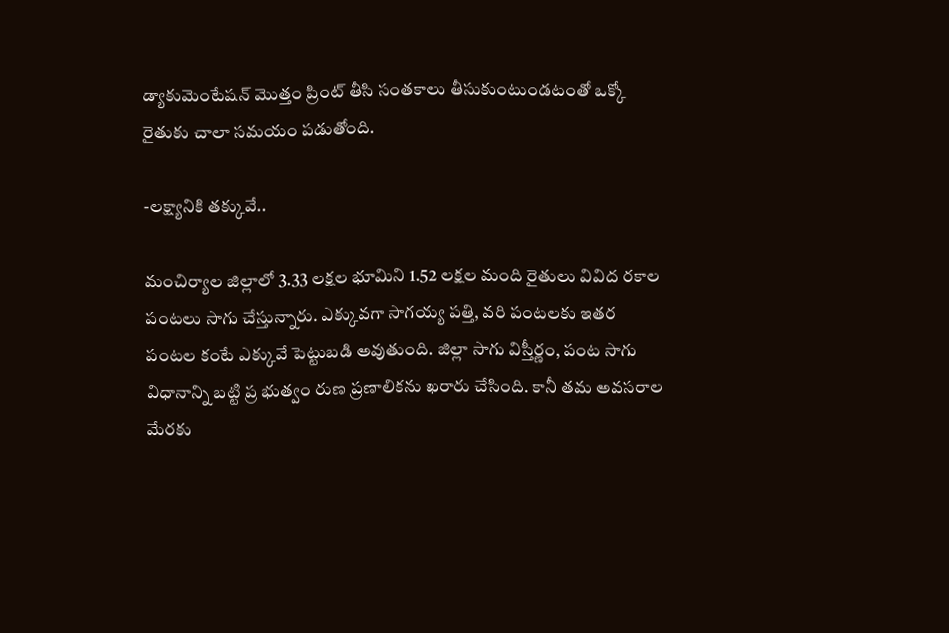డ్యాకుమెంటేషన్‌ మొత్తం ప్రింట్‌ తీసి సంతకాలు తీసుకుంటుండటంతో ఒక్కో రైతుకు చాలా సమయం పడుతోంది.

-లక్ష్యానికి తక్కువే..

మంచిర్యాల జిల్లాలో 3.33 లక్షల భూమిని 1.52 లక్షల మంది రైతులు వివిద రకాల పంటలు సాగు చేస్తున్నారు. ఎక్కువగా సాగయ్య పత్తి, వరి పంటలకు ఇతర పంటల కంటే ఎక్కువే పెట్టుబడి అవుతుంది. జిల్లా సాగు విస్తీర్ణం, పంట సాగు విధానాన్ని బట్టి ప్ర భుత్వం రుణ ప్రణాలికను ఖరారు చేసింది. కానీ తమ అవసరాల మేరకు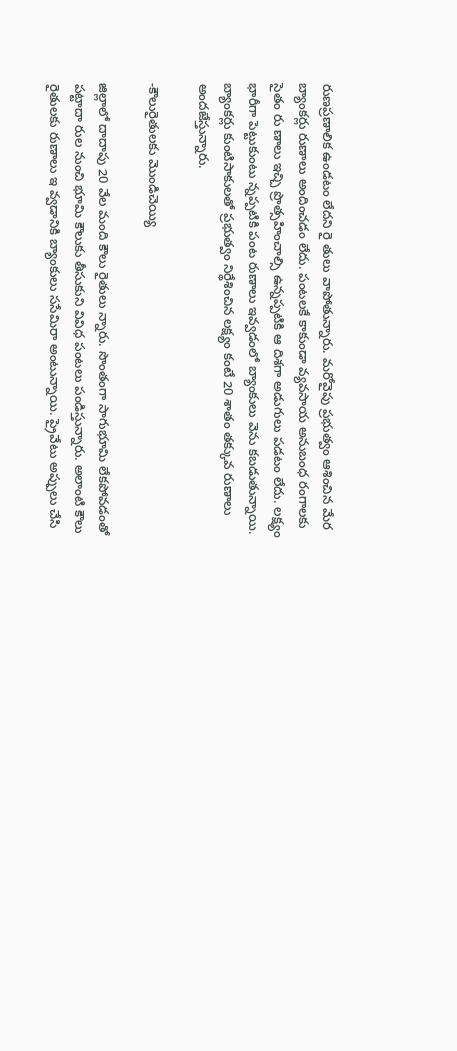రుణప్రణాలిక ఉండటం లేదని రై తులు వాపోతున్నారు. మరోవైపు ప్రభుత్వం ఆశించిన మేర బ్యాంకర్లు రుణాలు అందించడం లేదు. పంటలకే కాకుండా వ్యవసాయ అనుబంధ రంగాలకు సైతం రు ణాలు ఇచ్చి ప్రొత్సహించాల్సి ఉన్నప్పటికి ఆ దిశగా అడుగులు పడటం లేదు. లక్ష్యం భారీగా పెట్టుకుంటు న్నప్పటికి పంట రుణాలు ఇవ్వడంలో బ్యాంకులు వెను కబడుతున్నాయి. బ్యాంకర్లు కుంటిసాకులతో ప్రభుత్వం నిర్థేశించిన లక్ష్యం కంటే 20 శాతం తక్కువ రుణాలు అందజేస్తున్నారు.

-కౌలురైతులకు మొండిచెయ్యి

జిల్లాలో దాదాపు 20 వేల మంది కౌలు రైతులు న్నారు. సొంతంగా సాగుభూమి లేకపోవడంతో పట్టాదా రుల నుంచి భూమి కౌలుకు తీసుకుని వివిధ పంటలు పండిస్తున్నారు. అలాంటి కౌలు రైతులకు రుణాలు ఇ వ్వడానికి బ్యాంకులు ససేమిరా అంటున్నాయి. ప్రైవేటు అప్పులు చేసి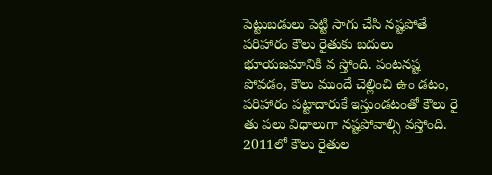పెట్టుబడులు పెట్టి సాగు చేసి నష్టపోతే పరిహారం కౌలు రైతుకు బదులు భూయజమానికి వ స్తోంది. పంటనష్ట పోవడం, కౌలు ముందే చెల్లించి ఉం డటం, పరిహారం పట్టాదారుకే ఇస్తుండటంతో కౌలు రై తు పలు విధాలుగా నష్టపోవాల్సి వస్తోంది. 2011లో కౌలు రైతుల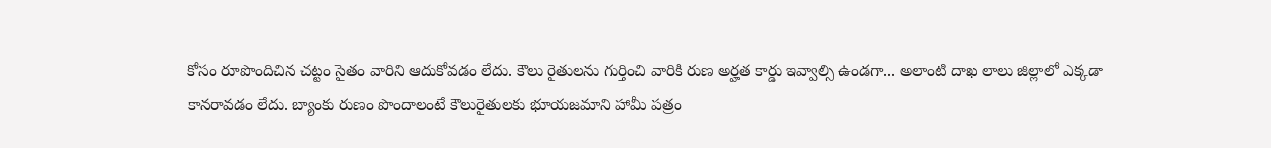కోసం రూపొందిచిన చట్టం సైతం వారిని ఆదుకోవడం లేదు. కౌలు రైతులను గుర్తించి వారికి రుణ అర్హత కార్డు ఇవ్వాల్సి ఉండగా... అలాంటి దాఖ లాలు జిల్లాలో ఎక్కడా కానరావడం లేదు. బ్యాంకు రుణం పొందాలంటే కౌలురైతులకు భూయజమాని హామీ పత్రం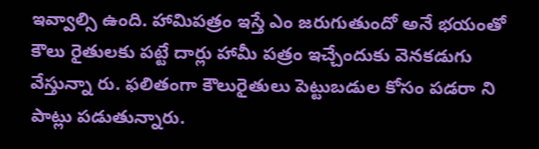ఇవ్వాల్సి ఉంది. హామిపత్రం ఇస్తే ఎం జరుగుతుందో అనే భయంతో కౌలు రైతులకు పట్టే దార్లు హామీ పత్రం ఇచ్చేందుకు వెనకడుగు వేస్తున్నా రు. ఫలితంగా కౌలురైతులు పెట్టుబడుల కోసం పడరా ని పాట్లు పడుతున్నారు.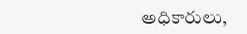అధికారులు,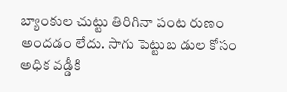బ్యాంకుల చుట్టు తిరిగినా పంట రుణం అందడం లేదు. సాగు పెట్టుబ డుల కోసం అధిక వడ్డీకి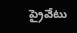ప్రైవేటు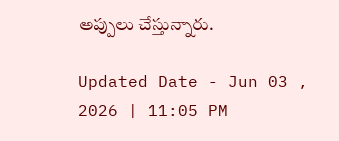అప్పులు చేస్తున్నారు.

Updated Date - Jun 03 , 2026 | 11:05 PM